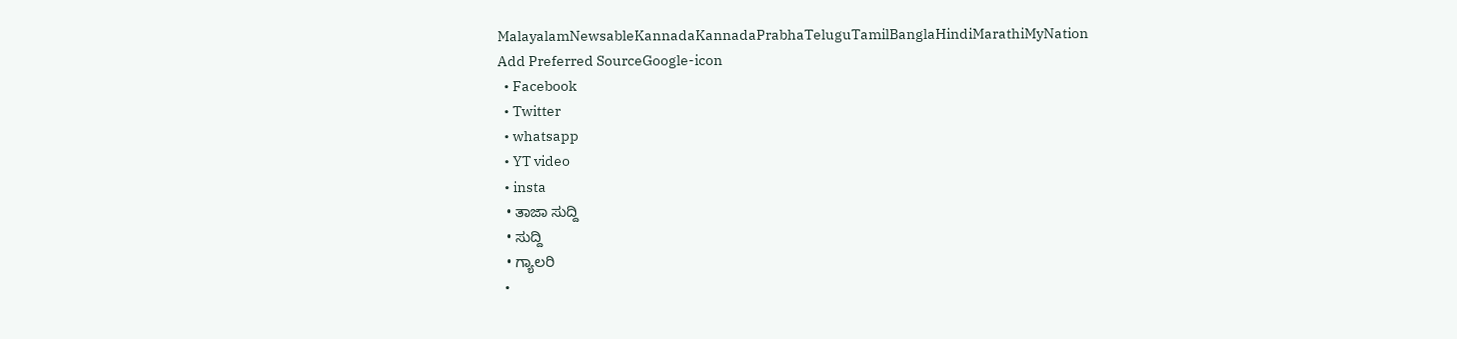MalayalamNewsableKannadaKannadaPrabhaTeluguTamilBanglaHindiMarathiMyNation
Add Preferred SourceGoogle-icon
  • Facebook
  • Twitter
  • whatsapp
  • YT video
  • insta
  • ತಾಜಾ ಸುದ್ದಿ
  • ಸುದ್ದಿ
  • ಗ್ಯಾಲರಿ
  •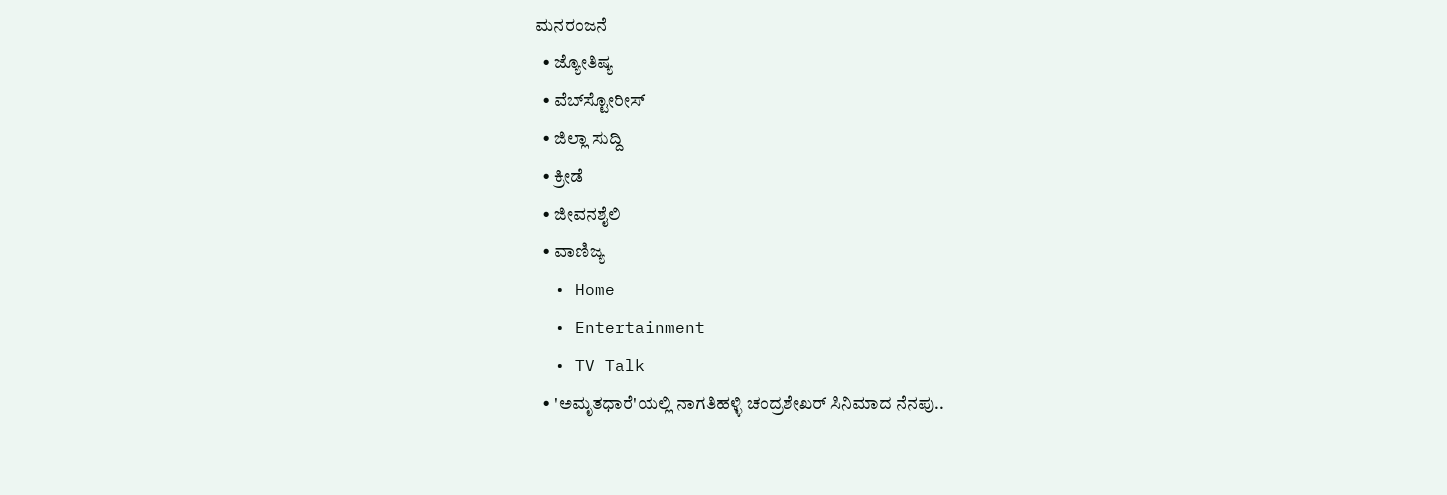ಮನರಂಜನೆ
  • ಜ್ಯೋತಿಷ್ಯ
  • ವೆಬ್‌ಸ್ಟೋರೀಸ್
  • ಜಿಲ್ಲಾ ಸುದ್ದಿ
  • ಕ್ರೀಡೆ
  • ಜೀವನಶೈಲಿ
  • ವಾಣಿಜ್ಯ
  • Home
  • Entertainment
  • TV Talk
  • 'ಅಮೃತಧಾರೆ'ಯಲ್ಲಿ ನಾಗತಿಹಳ್ಳಿ ಚಂದ್ರಶೇಖರ್ ಸಿನಿಮಾದ ನೆನಪು..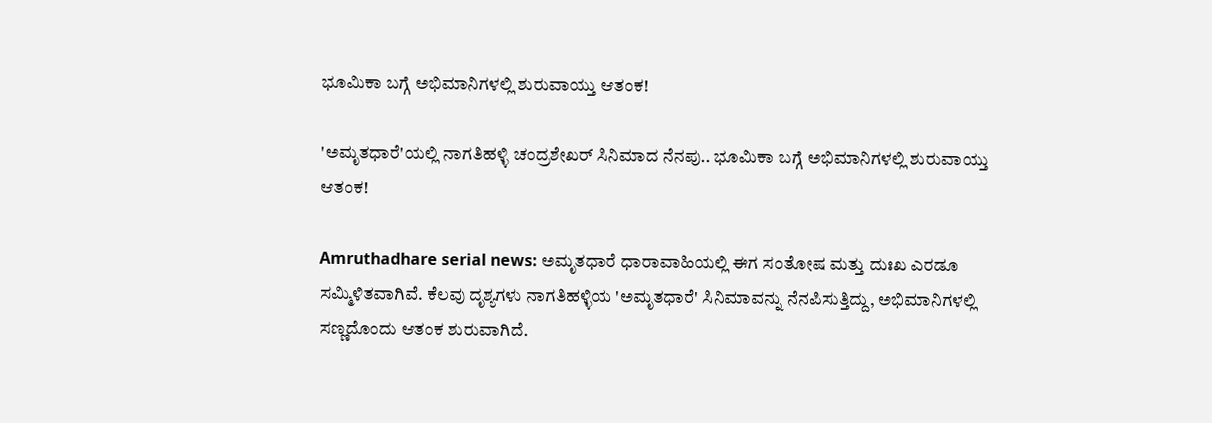ಭೂಮಿಕಾ ಬಗ್ಗೆ ಅಭಿಮಾನಿಗಳಲ್ಲಿ ಶುರುವಾಯ್ತು ಆತಂಕ!

'ಅಮೃತಧಾರೆ'ಯಲ್ಲಿ ನಾಗತಿಹಳ್ಳಿ ಚಂದ್ರಶೇಖರ್ ಸಿನಿಮಾದ ನೆನಪು.. ಭೂಮಿಕಾ ಬಗ್ಗೆ ಅಭಿಮಾನಿಗಳಲ್ಲಿ ಶುರುವಾಯ್ತು ಆತಂಕ!

Amruthadhare serial news: ಅಮೃತಧಾರೆ ಧಾರಾವಾಹಿಯಲ್ಲಿ ಈಗ ಸಂತೋಷ ಮತ್ತು ದುಃಖ ಎರಡೂ ಸಮ್ಮಿಳಿತವಾಗಿವೆ. ಕೆಲವು ದೃಶ್ಯಗಳು ನಾಗತಿಹಳ್ಳಿಯ 'ಅಮೃತಧಾರೆ' ಸಿನಿಮಾವನ್ನು ನೆನಪಿಸುತ್ತಿದ್ದು, ಅಭಿಮಾನಿಗಳಲ್ಲಿ ಸಣ್ಣದೊಂದು ಆತಂಕ ಶುರುವಾಗಿದೆ.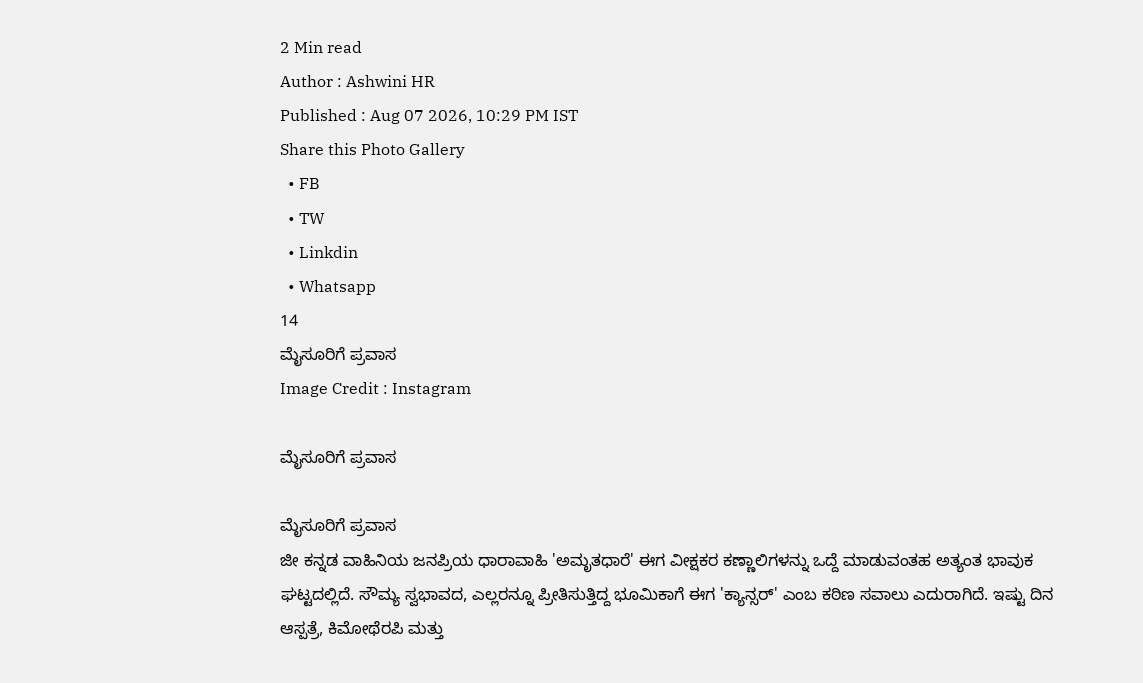2 Min read
Author : Ashwini HR
Published : Aug 07 2026, 10:29 PM IST
Share this Photo Gallery
  • FB
  • TW
  • Linkdin
  • Whatsapp
14
ಮೈಸೂರಿಗೆ ಪ್ರವಾಸ
Image Credit : Instagram

ಮೈಸೂರಿಗೆ ಪ್ರವಾಸ

ಮೈಸೂರಿಗೆ ಪ್ರವಾಸ
ಜೀ ಕನ್ನಡ ವಾಹಿನಿಯ ಜನಪ್ರಿಯ ಧಾರಾವಾಹಿ 'ಅಮೃತಧಾರೆ' ಈಗ ವೀಕ್ಷಕರ ಕಣ್ಣಾಲಿಗಳನ್ನು ಒದ್ದೆ ಮಾಡುವಂತಹ ಅತ್ಯಂತ ಭಾವುಕ ಘಟ್ಟದಲ್ಲಿದೆ. ಸೌಮ್ಯ ಸ್ವಭಾವದ, ಎಲ್ಲರನ್ನೂ ಪ್ರೀತಿಸುತ್ತಿದ್ದ ಭೂಮಿಕಾಗೆ ಈಗ 'ಕ್ಯಾನ್ಸರ್' ಎಂಬ ಕಠಿಣ ಸವಾಲು ಎದುರಾಗಿದೆ. ಇಷ್ಟು ದಿನ ಆಸ್ಪತ್ರೆ, ಕಿಮೋಥೆರಪಿ ಮತ್ತು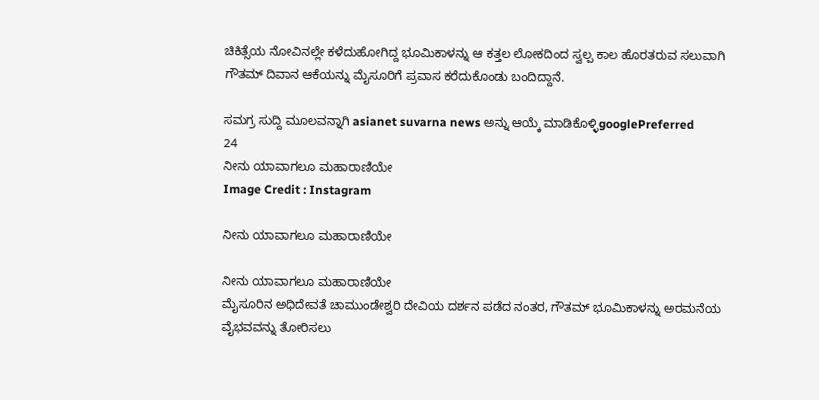ಚಿಕಿತ್ಸೆಯ ನೋವಿನಲ್ಲೇ ಕಳೆದುಹೋಗಿದ್ದ ಭೂಮಿಕಾಳನ್ನು ಆ ಕತ್ತಲ ಲೋಕದಿಂದ ಸ್ವಲ್ಪ ಕಾಲ ಹೊರತರುವ ಸಲುವಾಗಿ ಗೌತಮ್ ದಿವಾನ ಆಕೆಯನ್ನು ಮೈಸೂರಿಗೆ ಪ್ರವಾಸ ಕರೆದುಕೊಂಡು ಬಂದಿದ್ದಾನೆ.

ಸಮಗ್ರ ಸುದ್ದಿ ಮೂಲವನ್ನಾಗಿ asianet suvarna news ಅನ್ನು ಆಯ್ಕೆ ಮಾಡಿಕೊಳ್ಳಿgooglePreferred
24
ನೀನು ಯಾವಾಗಲೂ ಮಹಾರಾಣಿಯೇ
Image Credit : Instagram

ನೀನು ಯಾವಾಗಲೂ ಮಹಾರಾಣಿಯೇ

ನೀನು ಯಾವಾಗಲೂ ಮಹಾರಾಣಿಯೇ
ಮೈಸೂರಿನ ಅಧಿದೇವತೆ ಚಾಮುಂಡೇಶ್ವರಿ ದೇವಿಯ ದರ್ಶನ ಪಡೆದ ನಂತರ, ಗೌತಮ್ ಭೂಮಿಕಾಳನ್ನು ಅರಮನೆಯ ವೈಭವವನ್ನು ತೋರಿಸಲು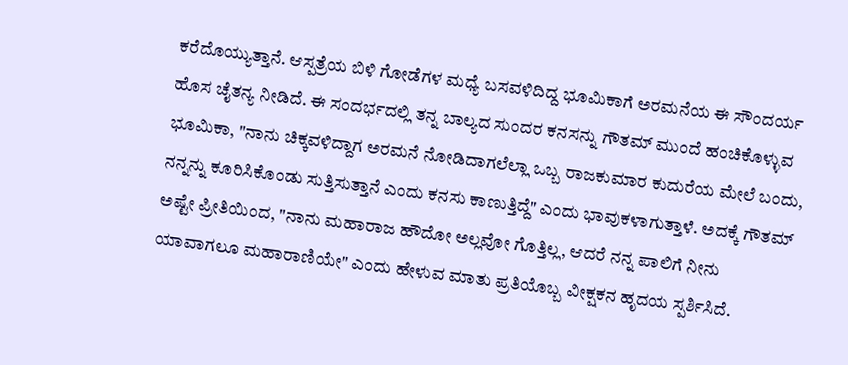ಕರೆದೊಯ್ಯುತ್ತಾನೆ. ಆಸ್ಪತ್ರೆಯ ಬಿಳಿ ಗೋಡೆಗಳ ಮಧ್ಯೆ ಬಸವಳಿದಿದ್ದ ಭೂಮಿಕಾಗೆ ಅರಮನೆಯ ಈ ಸೌಂದರ್ಯ ಹೊಸ ಚೈತನ್ಯ ನೀಡಿದೆ. ಈ ಸಂದರ್ಭದಲ್ಲಿ ತನ್ನ ಬಾಲ್ಯದ ಸುಂದರ ಕನಸನ್ನು ಗೌತಮ್ ಮುಂದೆ ಹಂಚಿಕೊಳ್ಳುವ ಭೂಮಿಕಾ, "ನಾನು ಚಿಕ್ಕವಳಿದ್ದಾಗ ಅರಮನೆ ನೋಡಿದಾಗಲೆಲ್ಲಾ ಒಬ್ಬ ರಾಜಕುಮಾರ ಕುದುರೆಯ ಮೇಲೆ ಬಂದು, ನನ್ನನ್ನು ಕೂರಿಸಿಕೊಂಡು ಸುತ್ತಿಸುತ್ತಾನೆ ಎಂದು ಕನಸು ಕಾಣುತ್ತಿದ್ದೆ" ಎಂದು ಭಾವುಕಳಾಗುತ್ತಾಳೆ. ಅದಕ್ಕೆ ಗೌತಮ್ ಅಷ್ಟೇ ಪ್ರೀತಿಯಿಂದ, "ನಾನು ಮಹಾರಾಜ ಹೌದೋ ಅಲ್ಲವೋ ಗೊತ್ತಿಲ್ಲ, ಆದರೆ ನನ್ನ ಪಾಲಿಗೆ ನೀನು ಯಾವಾಗಲೂ ಮಹಾರಾಣಿಯೇ" ಎಂದು ಹೇಳುವ ಮಾತು ಪ್ರತಿಯೊಬ್ಬ ವೀಕ್ಷಕನ ಹೃದಯ ಸ್ಪರ್ಶಿಸಿದೆ.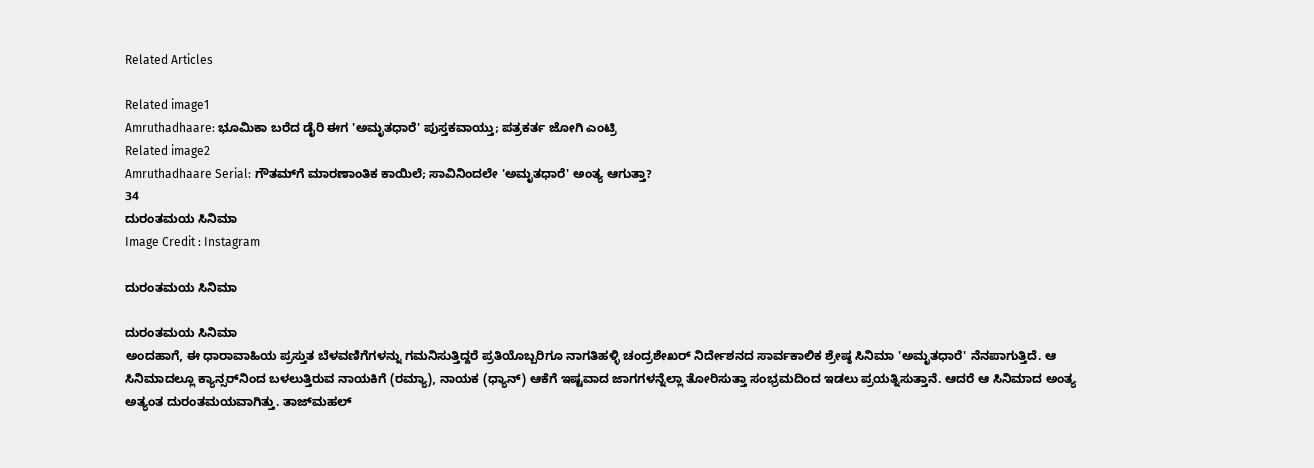Related Articles

Related image1
Amruthadhaare: ಭೂಮಿಕಾ ಬರೆದ ಡೈರಿ ಈಗ 'ಅಮೃತಧಾರೆ' ಪುಸ್ತಕವಾಯ್ತು; ಪತ್ರಕರ್ತ ಜೋಗಿ ಎಂಟ್ರಿ
Related image2
Amruthadhaare Serial: ಗೌತಮ್‌ಗೆ ಮಾರಣಾಂತಿಕ ಕಾಯಿಲೆ; ಸಾವಿನಿಂದಲೇ 'ಅಮೃತಧಾರೆ' ಅಂತ್ಯ ಆಗುತ್ತಾ?
34
ದುರಂತಮಯ ಸಿನಿಮಾ
Image Credit : Instagram

ದುರಂತಮಯ ಸಿನಿಮಾ

ದುರಂತಮಯ ಸಿನಿಮಾ
ಅಂದಹಾಗೆ, ಈ ಧಾರಾವಾಹಿಯ ಪ್ರಸ್ತುತ ಬೆಳವಣಿಗೆಗಳನ್ನು ಗಮನಿಸುತ್ತಿದ್ದರೆ ಪ್ರತಿಯೊಬ್ಬರಿಗೂ ನಾಗತಿಹಳ್ಳಿ ಚಂದ್ರಶೇಖರ್ ನಿರ್ದೇಶನದ ಸಾರ್ವಕಾಲಿಕ ಶ್ರೇಷ್ಠ ಸಿನಿಮಾ 'ಅಮೃತಧಾರೆ' ನೆನಪಾಗುತ್ತಿದೆ. ಆ ಸಿನಿಮಾದಲ್ಲೂ ಕ್ಯಾನ್ಸರ್‌ನಿಂದ ಬಳಲುತ್ತಿರುವ ನಾಯಕಿಗೆ (ರಮ್ಯಾ), ನಾಯಕ (ಧ್ಯಾನ್) ಆಕೆಗೆ ಇಷ್ಟವಾದ ಜಾಗಗಳನ್ನೆಲ್ಲಾ ತೋರಿಸುತ್ತಾ ಸಂಭ್ರಮದಿಂದ ಇಡಲು ಪ್ರಯತ್ನಿಸುತ್ತಾನೆ. ಆದರೆ ಆ ಸಿನಿಮಾದ ಅಂತ್ಯ ಅತ್ಯಂತ ದುರಂತಮಯವಾಗಿತ್ತು. ತಾಜ್‌ಮಹಲ್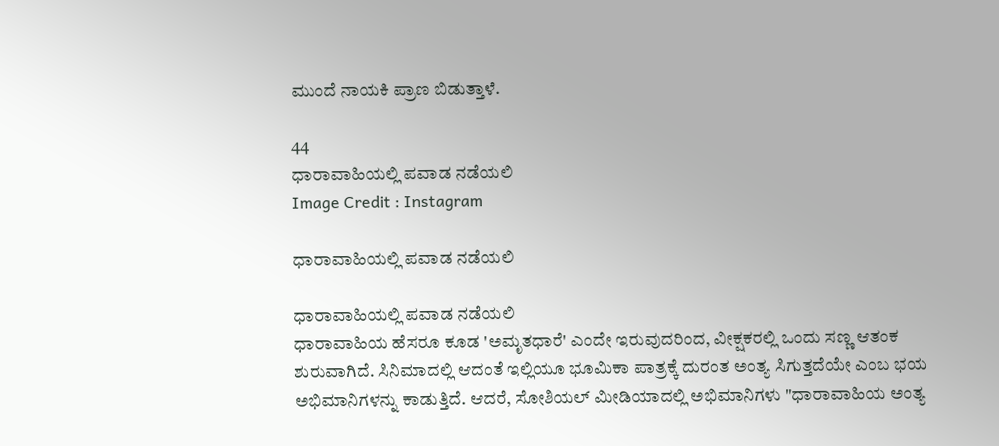ಮುಂದೆ ನಾಯಕಿ ಪ್ರಾಣ ಬಿಡುತ್ತಾಳೆ.

44
ಧಾರಾವಾಹಿಯಲ್ಲಿ ಪವಾಡ ನಡೆಯಲಿ
Image Credit : Instagram

ಧಾರಾವಾಹಿಯಲ್ಲಿ ಪವಾಡ ನಡೆಯಲಿ

ಧಾರಾವಾಹಿಯಲ್ಲಿ ಪವಾಡ ನಡೆಯಲಿ
ಧಾರಾವಾಹಿಯ ಹೆಸರೂ ಕೂಡ 'ಅಮೃತಧಾರೆ' ಎಂದೇ ಇರುವುದರಿಂದ, ವೀಕ್ಷಕರಲ್ಲಿ ಒಂದು ಸಣ್ಣ ಆತಂಕ ಶುರುವಾಗಿದೆ. ಸಿನಿಮಾದಲ್ಲಿ ಆದಂತೆ ಇಲ್ಲಿಯೂ ಭೂಮಿಕಾ ಪಾತ್ರಕ್ಕೆ ದುರಂತ ಅಂತ್ಯ ಸಿಗುತ್ತದೆಯೇ ಎಂಬ ಭಯ ಅಭಿಮಾನಿಗಳನ್ನು ಕಾಡುತ್ತಿದೆ. ಆದರೆ, ಸೋಶಿಯಲ್ ಮೀಡಿಯಾದಲ್ಲಿ ಅಭಿಮಾನಿಗಳು "ಧಾರಾವಾಹಿಯ ಅಂತ್ಯ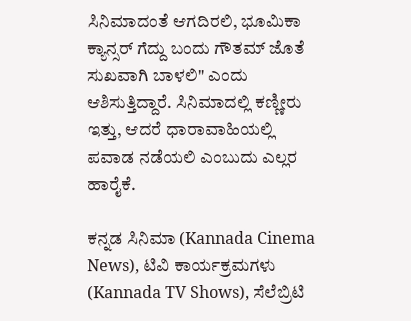ಸಿನಿಮಾದಂತೆ ಆಗದಿರಲಿ, ಭೂಮಿಕಾ ಕ್ಯಾನ್ಸರ್ ಗೆದ್ದು ಬಂದು ಗೌತಮ್ ಜೊತೆ ಸುಖವಾಗಿ ಬಾಳಲಿ" ಎಂದು ಆಶಿಸುತ್ತಿದ್ದಾರೆ. ಸಿನಿಮಾದಲ್ಲಿ ಕಣ್ಣೀರು ಇತ್ತು, ಆದರೆ ಧಾರಾವಾಹಿಯಲ್ಲಿ ಪವಾಡ ನಡೆಯಲಿ ಎಂಬುದು ಎಲ್ಲರ ಹಾರೈಕೆ.

ಕನ್ನಡ ಸಿನಿಮಾ (Kannada Cinema News), ಟಿವಿ ಕಾರ್ಯಕ್ರಮಗಳು (Kannada TV Shows), ಸೆಲೆಬ್ರಿಟಿ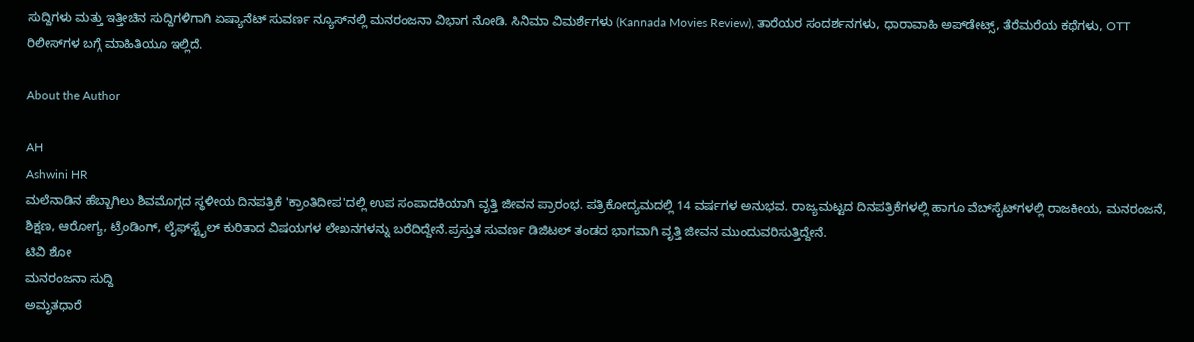ಸುದ್ದಿಗಳು ಮತ್ತು ಇತ್ತೀಚಿನ ಸುದ್ದಿಗಳಿಗಾಗಿ ಏಷ್ಯಾನೆಟ್ ಸುವರ್ಣ ನ್ಯೂಸ್‌ನಲ್ಲಿ ಮನರಂಜನಾ ವಿಭಾಗ ನೋಡಿ. ಸಿನಿಮಾ ವಿಮರ್ಶೆಗಳು (Kannada Movies Review), ತಾರೆಯರ ಸಂದರ್ಶನಗಳು, ಧಾರಾವಾಹಿ ಅಪ್‌ಡೇಟ್ಸ್‌, ತೆರೆಮರೆಯ ಕಥೆಗಳು, OTT ರಿಲೀಸ್‌ಗಳ ಬಗ್ಗೆ ಮಾಹಿತಿಯೂ ಇಲ್ಲಿದೆ.

About the Author

AH
Ashwini HR
ಮಲೆನಾಡಿನ ಹೆಬ್ಬಾಗಿಲು ಶಿವಮೊಗ್ಗದ ಸ್ಥಳೀಯ ದಿನಪತ್ರಿಕೆ 'ಕ್ರಾಂತಿದೀಪ'ದಲ್ಲಿ ಉಪ ಸಂಪಾದಕಿಯಾಗಿ ವೃತ್ತಿ ಜೀವನ ಪ್ರಾರಂಭ. ಪತ್ರಿಕೋದ್ಯಮದಲ್ಲಿ 14 ವರ್ಷಗಳ ಅನುಭವ. ರಾಜ್ಯಮಟ್ಟದ ದಿನಪತ್ರಿಕೆಗಳಲ್ಲಿ ಹಾಗೂ ವೆಬ್‌ಸೈಟ್‌ಗಳಲ್ಲಿ ರಾಜಕೀಯ, ಮನರಂಜನೆ, ಶಿಕ್ಷಣ, ಆರೋಗ್ಯ, ಟ್ರೆಂಡಿಂಗ್‌, ಲೈಫ್‌ಸ್ಟೈಲ್‌ ಕುರಿತಾದ ವಿಷಯಗಳ ಲೇಖನಗಳನ್ನು ಬರೆದಿದ್ದೇನೆ.ಪ್ರಸ್ತುತ ಸುವರ್ಣ ಡಿಜಿಟಲ್‌ ತಂಡದ ಭಾಗವಾಗಿ ವೃತ್ತಿ ಜೀವನ ಮುಂದುವರಿಸುತ್ತಿದ್ದೇನೆ.
ಟಿವಿ ಶೋ
ಮನರಂಜನಾ ಸುದ್ದಿ
ಅಮೃತಧಾರೆ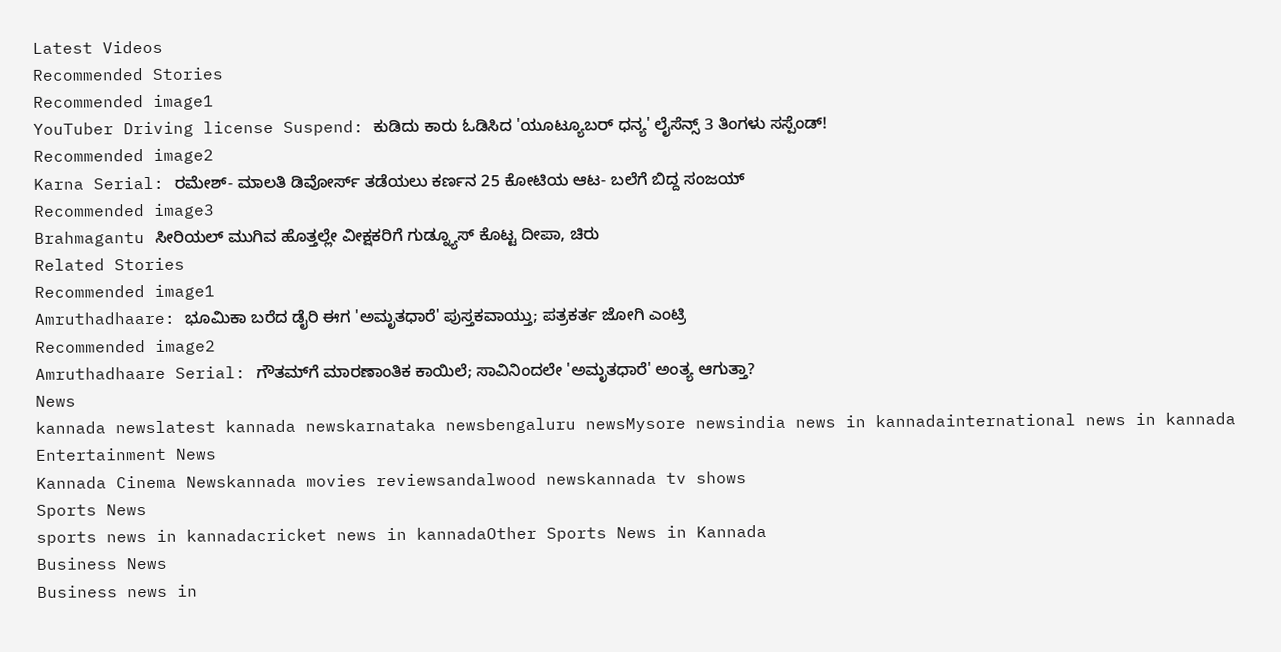Latest Videos
Recommended Stories
Recommended image1
YouTuber Driving license Suspend: ಕುಡಿದು ಕಾರು ಓಡಿಸಿದ 'ಯೂಟ್ಯೂಬರ್ ಧನ್ಯ' ಲೈಸೆನ್ಸ್ 3 ತಿಂಗಳು ಸಸ್ಪೆಂಡ್!
Recommended image2
Karna Serial: ರಮೇಶ್- ಮಾಲತಿ ಡಿವೋರ್ಸ್ ತಡೆಯಲು ಕರ್ಣನ 25 ಕೋಟಿಯ ಆಟ- ಬಲೆಗೆ ಬಿದ್ದ ಸಂಜಯ್
Recommended image3
Brahmagantu ಸೀರಿಯಲ್ ಮುಗಿವ ಹೊತ್ತಲ್ಲೇ ವೀಕ್ಷಕರಿಗೆ ಗುಡ್ನ್ಯೂಸ್ ಕೊಟ್ಟ ದೀಪಾ, ಚಿರು
Related Stories
Recommended image1
Amruthadhaare: ಭೂಮಿಕಾ ಬರೆದ ಡೈರಿ ಈಗ 'ಅಮೃತಧಾರೆ' ಪುಸ್ತಕವಾಯ್ತು; ಪತ್ರಕರ್ತ ಜೋಗಿ ಎಂಟ್ರಿ
Recommended image2
Amruthadhaare Serial: ಗೌತಮ್‌ಗೆ ಮಾರಣಾಂತಿಕ ಕಾಯಿಲೆ; ಸಾವಿನಿಂದಲೇ 'ಅಮೃತಧಾರೆ' ಅಂತ್ಯ ಆಗುತ್ತಾ?
News
kannada newslatest kannada newskarnataka newsbengaluru newsMysore newsindia news in kannadainternational news in kannada
Entertainment News
Kannada Cinema Newskannada movies reviewsandalwood newskannada tv shows
Sports News
sports news in kannadacricket news in kannadaOther Sports News in Kannada
Business News
Business news in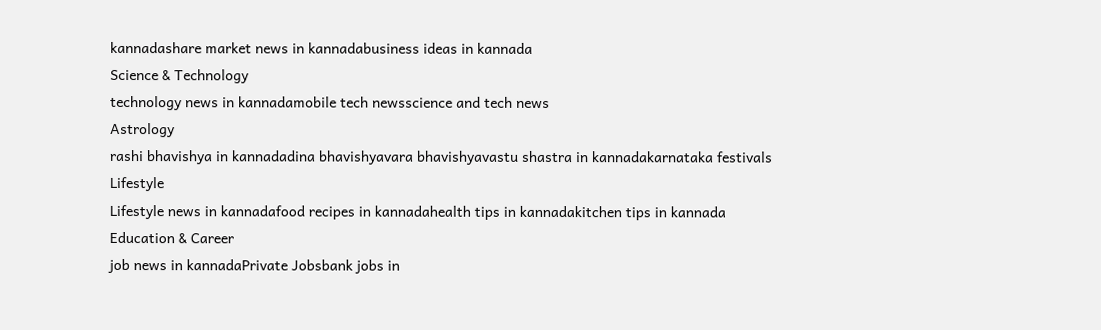kannadashare market news in kannadabusiness ideas in kannada
Science & Technology
technology news in kannadamobile tech newsscience and tech news
Astrology
rashi bhavishya in kannadadina bhavishyavara bhavishyavastu shastra in kannadakarnataka festivals
Lifestyle
Lifestyle news in kannadafood recipes in kannadahealth tips in kannadakitchen tips in kannada
Education & Career
job news in kannadaPrivate Jobsbank jobs in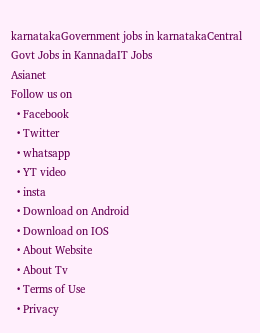karnatakaGovernment jobs in karnatakaCentral Govt Jobs in KannadaIT Jobs
Asianet
Follow us on
  • Facebook
  • Twitter
  • whatsapp
  • YT video
  • insta
  • Download on Android
  • Download on IOS
  • About Website
  • About Tv
  • Terms of Use
  • Privacy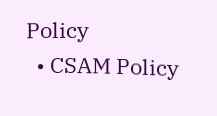Policy
  • CSAM Policy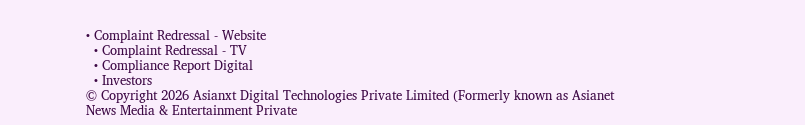• Complaint Redressal - Website
  • Complaint Redressal - TV
  • Compliance Report Digital
  • Investors
© Copyright 2026 Asianxt Digital Technologies Private Limited (Formerly known as Asianet News Media & Entertainment Private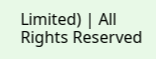Limited) | All Rights Reserved